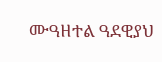ሙዓዘተል ዓደዊያህ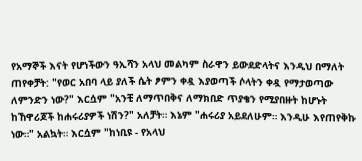የአማኞች እናት የሆነችውን ዓኢሻን አላህ መልካም ስራዋን ይውደድላትና እንዲህ በማለት ጠየቀቻት: "የወር አበባ ላይ ያለች ሴት ፆምን ቀዷ እያወጣች ሶላትን ቀዷ የማታወጣው ለምንድን ነው?" እርሷም "አንቺ ለማጥበቅና ለማክበድ ጥያቄን የሚያበዙት ከሆኑት ከኸዋሪጆች ከሐሩሪያዎች ነሽን?" አለቻት። እኔም "ሐሩሪያ አይደለሁም። እንዲሁ እየጠየቅኩ ነው።" አልኳት። እርሷም "ከነቢዩ - የአላህ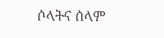ሶላትና ሰላም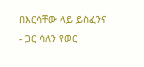በእርሳቸው ላይ ይስፈንና - ጋር ሳለን የወር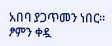አበባ ያጋጥመን ነበር። ፆምን ቀዷ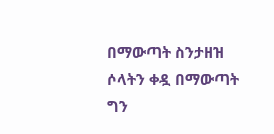በማውጣት ስንታዘዝ ሶላትን ቀዷ በማውጣት ግን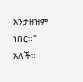አንታዘዝም ነበር።" አለች።